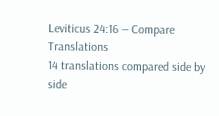Leviticus 24:16 — Compare Translations
14 translations compared side by side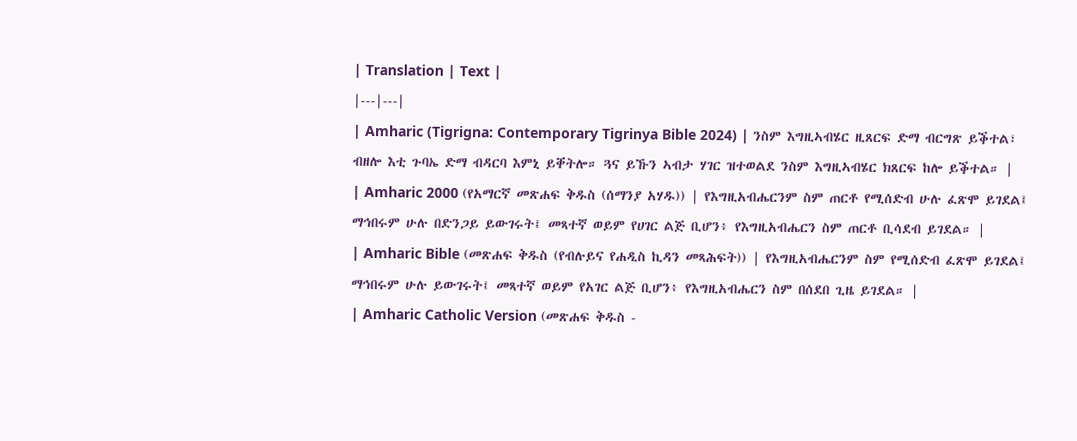| Translation | Text |
|---|---|
| Amharic (Tigrigna: Contemporary Tigrinya Bible 2024) | ንስም እግዚኣብሄር ዚጸርፍ ድማ ብርግጽ ይቕተል፣ ብዘሎ እቲ ጉባኤ ድማ ብዳርባ እምኒ ይቐትሎ። ጓና ይኹን ኣብታ ሃገር ዝተወልደ ንስም እግዚኣብሄር ክጸርፍ ከሎ ይቕተል። |
| Amharic 2000 (የአማርኛ መጽሐፍ ቅዱስ (ሰማንያ አሃዱ)) | የእግዚአብሔርንም ስም ጠርቶ የሚሰድብ ሁሉ ፈጽሞ ይገደል፤ ማኅበሩም ሁሉ በድንጋይ ይውገሩት፤ መጻተኛ ወይም የሀገር ልጅ ቢሆን፥ የእግዚአብሔርን ስም ጠርቶ ቢሳደብ ይገደል። |
| Amharic Bible (መጽሐፍ ቅዱስ (የብሉይና የሐዲስ ኪዳን መጻሕፍት)) | የእግዚአብሔርንም ስም የሚሰድብ ፈጽሞ ይገደል፤ ማኅበሩም ሁሉ ይውገሩት፤ መጻተኛ ወይም የአገር ልጅ ቢሆን፥ የእግዚአብሔርን ስም በሰደበ ጊዜ ይገደል። |
| Amharic Catholic Version (መጽሐፍ ቅዱስ -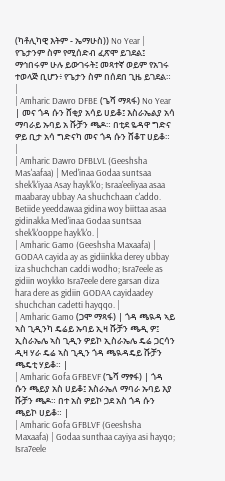(ካቶሊካዊ እትም - ኤማሁስ)) No Year | የጌታንም ስም የሚሰድብ ፈጽሞ ይገደል፤ ማኅበሩም ሁሉ ይውገሩት፤ መጻተኛ ወይም የአገሩ ተወላጅ ቢሆን፥ የጌታን ስም በሰደበ ጊዜ ይገደል። |
| Amharic Dawro DFBE (ጌሻ ማጻፋ) No Year | መና ጎዳ ሱን ሸቂያ አሳይ ሀይቆ፤ እስራኤልያ አሳ ማባራይ ኡባይ አ ሹቻን ጫዶ። በቲደ ዬዳዋ ግድና ዎይ ቢታ አሳ ግድናካ መና ጎዳ ሱን ሸቆፐ ሀይቆ። |
| Amharic Dawro DFBLVL (Geeshsha Mas'aafaa) | Med'inaa Godaa suntsaa shek'k'iyaa Asay hayk'k'o; Israa'eeliyaa asaa maabaray ubbay Aa shuchchaan c'addo. Betiide yeeddawaa gidina woy biittaa asaa gidinakka Med'inaa Godaa suntsaa shek'k'ooppe hayk'k'o. |
| Amharic Gamo (Geeshsha Maxaafa) | GODAA cayida ay as gidiinkka derey ubbay iza shuchchan caddi wodho; Isra7eele as gidiin woykko Isra7eele dere garsan diza hara dere as gidiin GODAA cayidaadey shuchchan cadetti hayqqo. |
| Amharic Gamo (ጋሞ ማጻፋ) | ጎዳ ጫዪዳ ኣይ ኣስ ጊዲንካ ዴሬይ ኡባይ ኢዛ ሹቻን ጫዲ ዎ፤ ኢስራኤሌ ኣስ ጊዲን ዎይኮ ኢስራኤሌ ዴሬ ጋርሳን ዲዛ ሃራ ዴሬ ኣስ ጊዲን ጎዳ ጫዪዳዴይ ሹቻን ጫዴቲ ሃይቆ። |
| Amharic Gofa GFBEVF (ጌሻ ማፃፋ) | ጎዳ ሱን ጫይያ አስ ሀይቆ፤ እስራኤለ ማባራ ኡባይ እያ ሹቻን ጫዶ። በተ አስ ዎይኮ ጋደ አስ ጎዳ ሱን ጫይኮ ሀይቆ። |
| Amharic Gofa GFBLVF (Geeshsha Maxaafa) | Godaa sunthaa cayiya asi hayqo; Isra7eele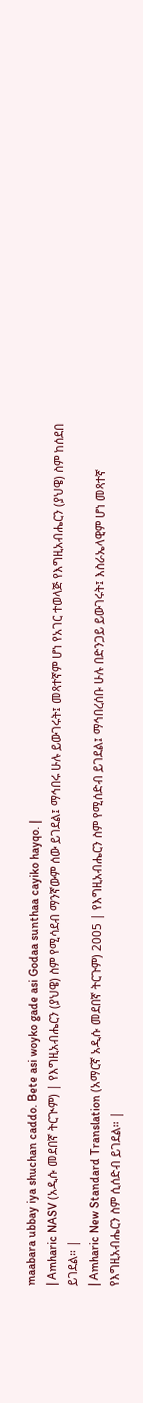maabara ubbay iya shuchan caddo. Bete asi woyko gade asi Godaa sunthaa cayiko hayqo. |
| Amharic NASV (አዲሱ መደበኛ ትርጒም) | የእግዚአብሔርን (ያህዌ) ስም የሚሳደብ ማንኛውም ሰው ይገደል፤ ማኅበሩ ሁሉ ይውገሩት፤ መጻተኛም ሆነ የአገር ተወላጅ የእግዚአብሔርን (ያህዌ) ስም ከሰደበ ይገደል። |
| Amharic New Standard Translation (አማርኛ አዲሱ መደበኛ ትርጉም) 2005 | የእግዚአብሔርን ስም የሚሰድብ ይገደል፤ ማኅበረሰቡ ሁሉ በድንጋይ ይውገሩት፤ እስራኤላዊም ሆነ መጻተኛ የእግዚአብሔርን ስም ሲሰድብ ይገደል። |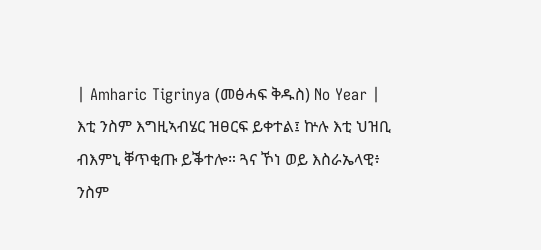| Amharic Tigrinya (መፅሓፍ ቅዱስ) No Year | እቲ ንስም እግዚኣብሄር ዝፀርፍ ይቀተል፤ ኵሉ እቲ ህዝቢ ብእምኒ ቐጥቂጡ ይቕተሎ። ጓና ኾነ ወይ እስራኤላዊ፥ ንስም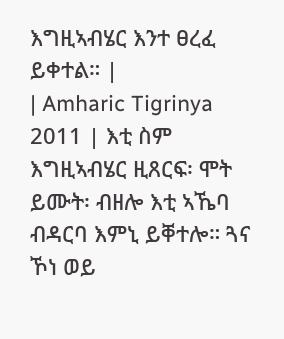እግዚኣብሄር እንተ ፀረፈ ይቀተል። |
| Amharic Tigrinya 2011 | እቲ ስም እግዚኣብሄር ዚጸርፍ፡ ሞት ይሙት፡ ብዘሎ እቲ ኣኼባ ብዳርባ እምኒ ይቐተሎ። ጓና ኾነ ወይ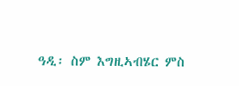ዓዲ፡ ስም እግዚኣብሄር ምስ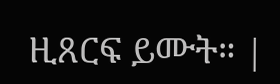ዚጸርፍ ይሙት። |